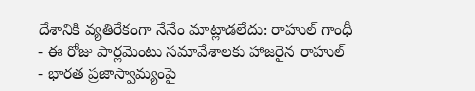దేశానికి వ్యతిరేకంగా నేనేం మాట్లాడలేదు: రాహుల్ గాంధీ
- ఈ రోజు పార్లమెంటు సమావేశాలకు హాజరైన రాహుల్
- భారత ప్రజాస్వామ్యంపై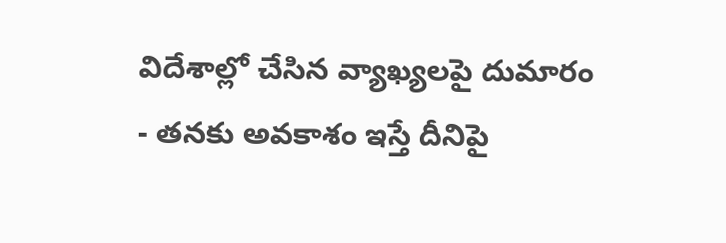విదేశాల్లో చేసిన వ్యాఖ్యలపై దుమారం
- తనకు అవకాశం ఇస్తే దీనిపై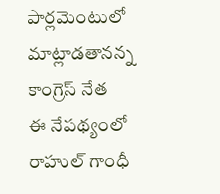పార్లమెంటులో మాట్లాడతానన్న కాంగ్రెస్ నేత
ఈ నేపథ్యంలో రాహుల్ గాంధీ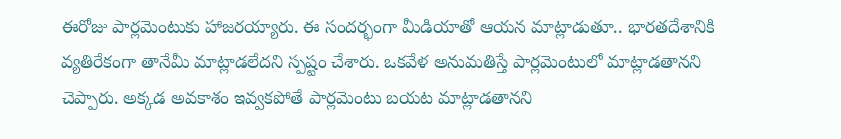ఈరోజు పార్లమెంటుకు హాజరయ్యారు. ఈ సందర్భంగా మీడియాతో ఆయన మాట్లాడుతూ.. భారతదేశానికి వ్యతిరేకంగా తానేమీ మాట్లాడలేదని స్పష్టం చేశారు. ఒకవేళ అనుమతిస్తే పార్లమెంటులో మాట్లాడతానని చెప్పారు. అక్కడ అవకాశం ఇవ్వకపోతే పార్లమెంటు బయట మాట్లాడతానని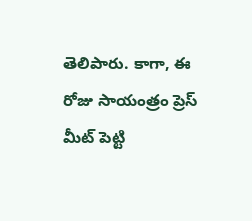తెలిపారు. కాగా, ఈ రోజు సాయంత్రం ప్రెస్ మీట్ పెట్టి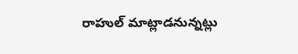రాహుల్ మాట్లాడనున్నట్లు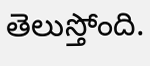తెలుస్తోంది.